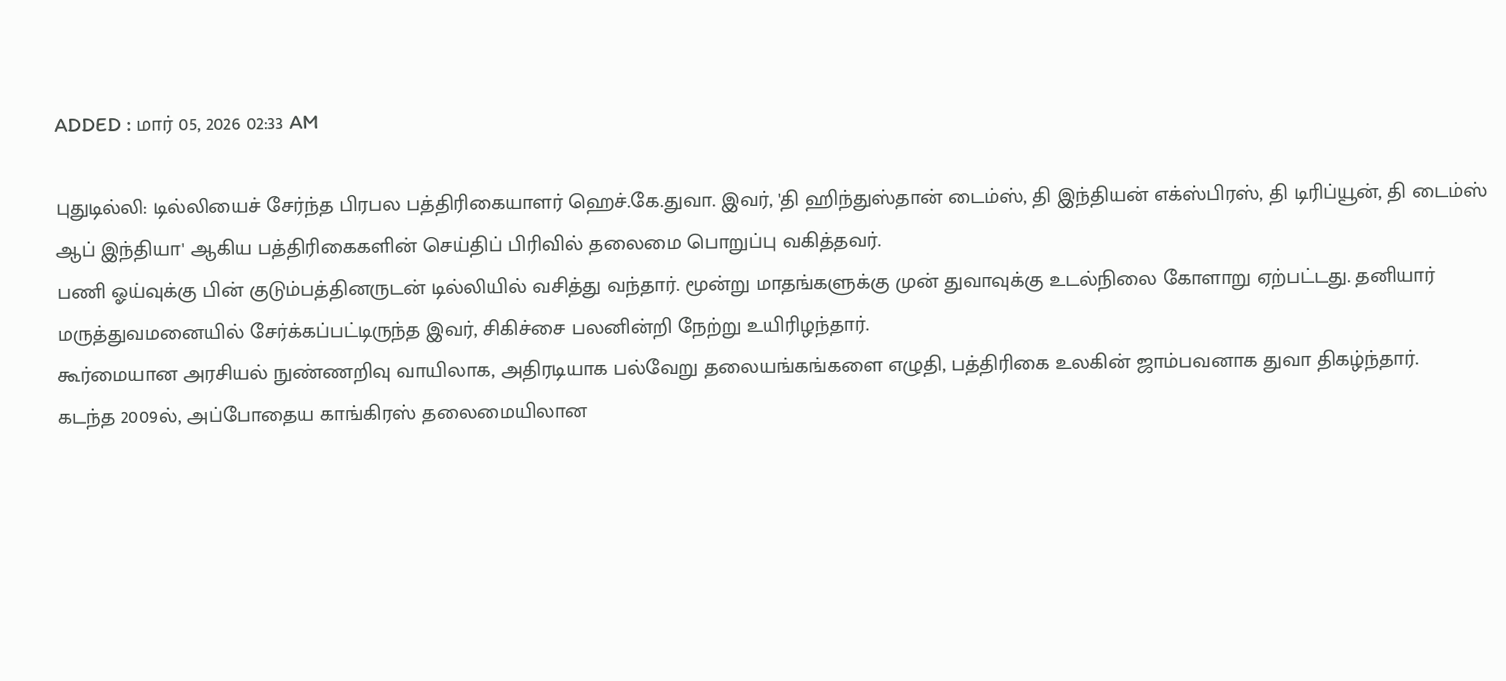ADDED : மார் 05, 2026 02:33 AM

புதுடில்லி: டில்லியைச் சேர்ந்த பிரபல பத்திரிகையாளர் ஹெச்.கே.துவா. இவர், 'தி ஹிந்துஸ்தான் டைம்ஸ், தி இந்தியன் எக்ஸ்பிரஸ், தி டிரிப்யூன், தி டைம்ஸ் ஆப் இந்தியா' ஆகிய பத்திரிகைகளின் செய்திப் பிரிவில் தலைமை பொறுப்பு வகித்தவர்.
பணி ஓய்வுக்கு பின் குடும்பத்தினருடன் டில்லியில் வசித்து வந்தார். மூன்று மாதங்களுக்கு முன் துவாவுக்கு உடல்நிலை கோளாறு ஏற்பட்டது. தனியார் மருத்துவமனையில் சேர்க்கப்பட்டிருந்த இவர், சிகிச்சை பலனின்றி நேற்று உயிரிழந்தார்.
கூர்மையான அரசியல் நுண்ணறிவு வாயிலாக, அதிரடியாக பல்வேறு தலையங்கங்களை எழுதி, பத்திரிகை உலகின் ஜாம்பவனாக துவா திகழ்ந்தார்.
கடந்த 2009ல், அப்போதைய காங்கிரஸ் தலைமையிலான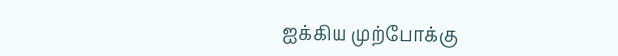ஐக்கிய முற்போக்கு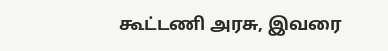கூட்டணி அரசு, இவரை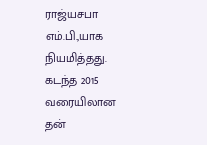ராஜ்யசபா எம்.பி.,யாக நியமித்தது.
கடந்த 2015 வரையிலான தன்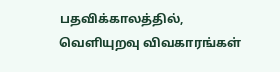பதவிக்காலத்தில், வெளியுறவு விவகாரங்கள்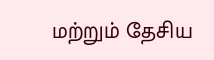மற்றும் தேசிய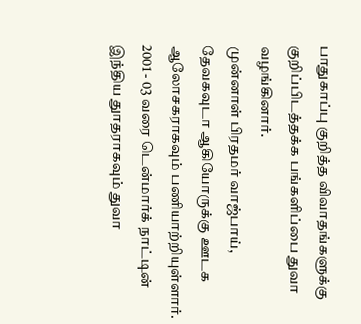பாதுகாப்பு குறித்த விவாதங்களுக்கு குறிப்பிடத்தக்க பங்களிப்பை துவா வழங்கினார்.
முன்னாள் பிரதமர் வாஜ்பாய், தேவகவுடா ஆகியோருக்கு ஊடக ஆலோசகராகவும் பணியாற்றியுள்ளார். 2001 - 03 வரை டென்மார்க் நாட்டின் இந்திய துாதராகவும் துவா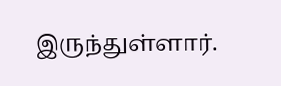இருந்துள்ளார்.